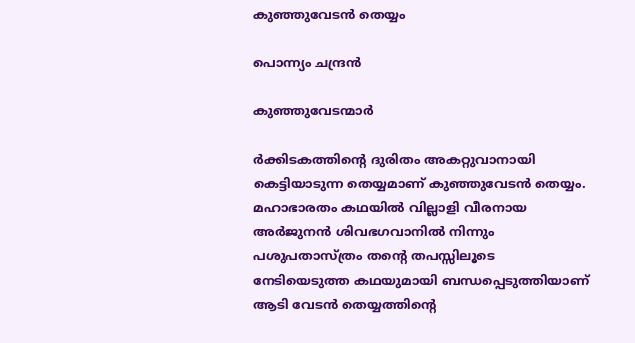കുഞ്ഞുവേടൻ തെയ്യം

പൊന്ന്യം ചന്ദ്രൻ

കുഞ്ഞുവേടന്മാർ

ർക്കിടകത്തിന്റെ ദുരിതം അകറ്റുവാനായി കെട്ടിയാടുന്ന തെയ്യമാണ് കുഞ്ഞുവേടൻ തെയ്യം. മഹാഭാരതം കഥയിൽ വില്ലാളി വീരനായ അർജുനൻ ശിവഭഗവാനിൽ നിന്നും പശുപതാസ്ത്രം തന്റെ തപസ്സിലൂടെ നേടിയെടുത്ത കഥയുമായി ബന്ധപ്പെടുത്തിയാണ് ആടി വേടൻ തെയ്യത്തിന്റെ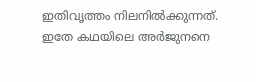ഇതിവൃത്തം നിലനിൽക്കുന്നത്. ഇതേ കഥയിലെ അർജുനനെ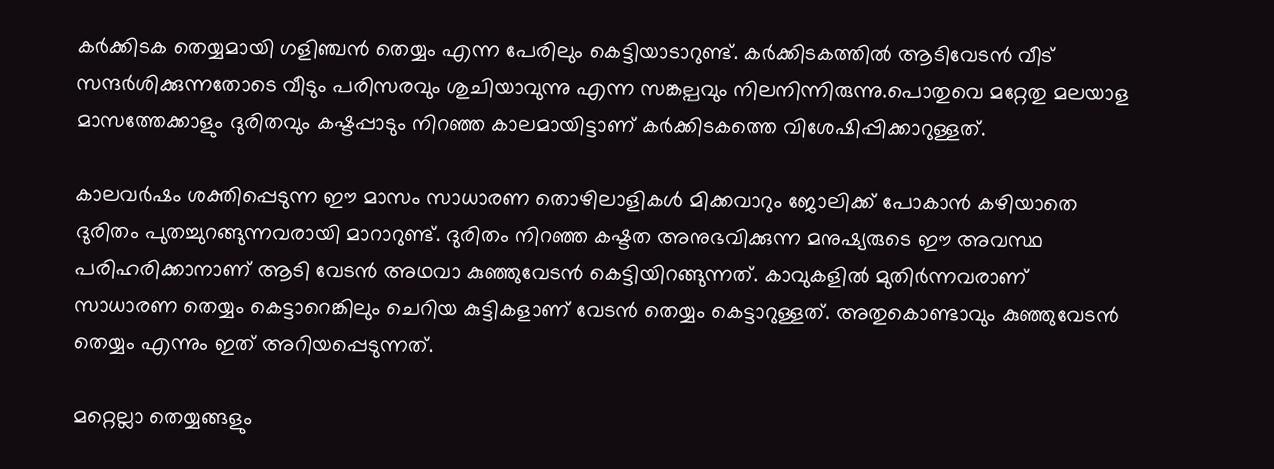കർക്കിടക തെയ്യമായി ഗളിഞ്ചൻ തെയ്യം എന്ന പേരിലും കെട്ടിയാടാറുണ്ട്. കർക്കിടകത്തിൽ ആടിവേടൻ വീട് സന്ദർശിക്കുന്നതോടെ വീടും പരിസരവും ശുചിയാവുന്നു എന്ന സങ്കല്പവും നിലനിന്നിരുന്നു.പൊതുവെ മറ്റേതു മലയാള മാസത്തേക്കാളും ദുരിതവും കഷ്ടപ്പാടും നിറഞ്ഞ കാലമായിട്ടാണ് കർക്കിടകത്തെ വിശേഷിപ്പിക്കാറുള്ളത്.

കാലവർഷം ശക്തിപ്പെടുന്ന ഈ മാസം സാധാരണ തൊഴിലാളികൾ മിക്കവാറും ജോലിക്ക് പോകാൻ കഴിയാതെ ദുരിതം പുതച്ചുറങ്ങുന്നവരായി മാറാറുണ്ട്. ദുരിതം നിറഞ്ഞ കഷ്ടത അനുഭവിക്കുന്ന മനുഷ്യരുടെ ഈ അവസ്ഥ പരിഹരിക്കാനാണ് ആടി വേടൻ അഥവാ കുഞ്ഞുവേടൻ കെട്ടിയിറങ്ങുന്നത്. കാവുകളിൽ മുതിർന്നവരാണ് സാധാരണ തെയ്യം കെട്ടാറെങ്കിലും ചെറിയ കുട്ടികളാണ് വേടൻ തെയ്യം കെട്ടാറുള്ളത്. അതുകൊണ്ടാവും കുഞ്ഞുവേടൻ തെയ്യം എന്നും ഇത് അറിയപ്പെടുന്നത്.

മറ്റെല്ലാ തെയ്യങ്ങളും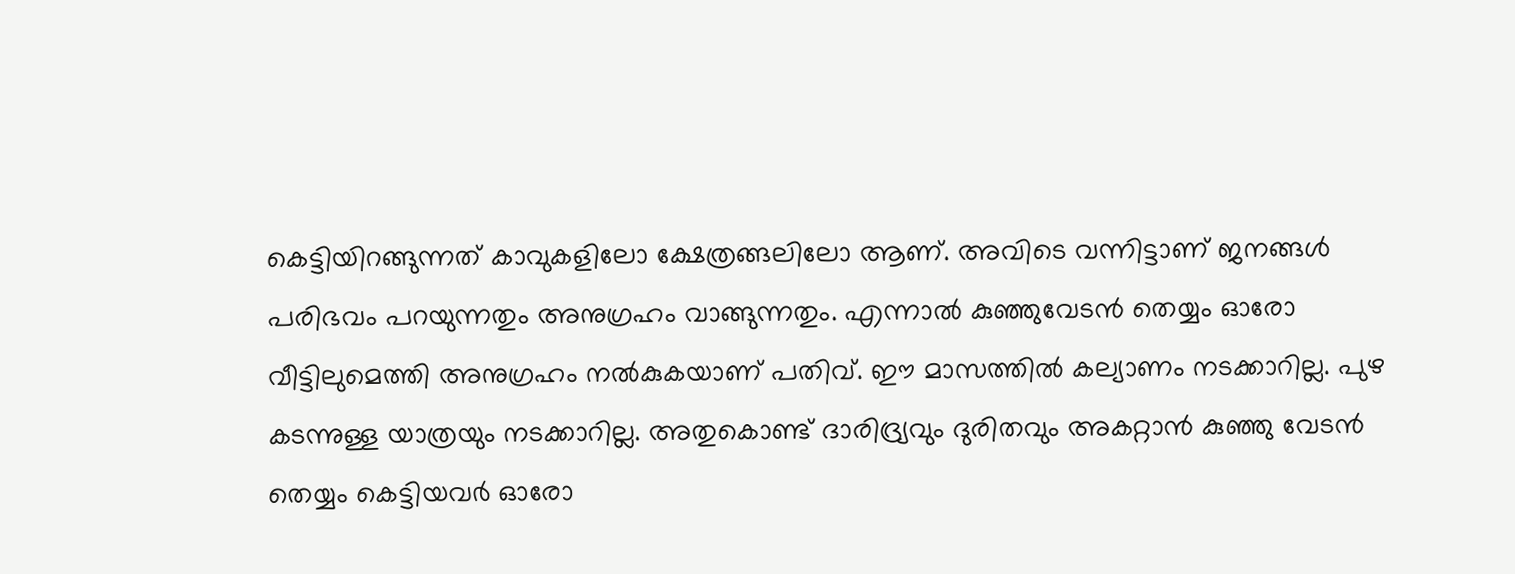കെട്ടിയിറങ്ങുന്നത് കാവുകളിലോ ക്ഷേത്രങ്ങലിലോ ആണ്. അവിടെ വന്നിട്ടാണ് ജനങ്ങൾ പരിഭവം പറയുന്നതും അനുഗ്രഹം വാങ്ങുന്നതും. എന്നാൽ കുഞ്ഞുവേടൻ തെയ്യം ഓരോ വീട്ടിലുമെത്തി അനുഗ്രഹം നൽകുകയാണ് പതിവ്. ഈ മാസത്തിൽ കല്യാണം നടക്കാറില്ല. പുഴ കടന്നുള്ള യാത്രയും നടക്കാറില്ല. അതുകൊണ്ട് ദാരിദ്ര്യവും ദുരിതവും അകറ്റാൻ കുഞ്ഞു വേടൻ തെയ്യം കെട്ടിയവർ ഓരോ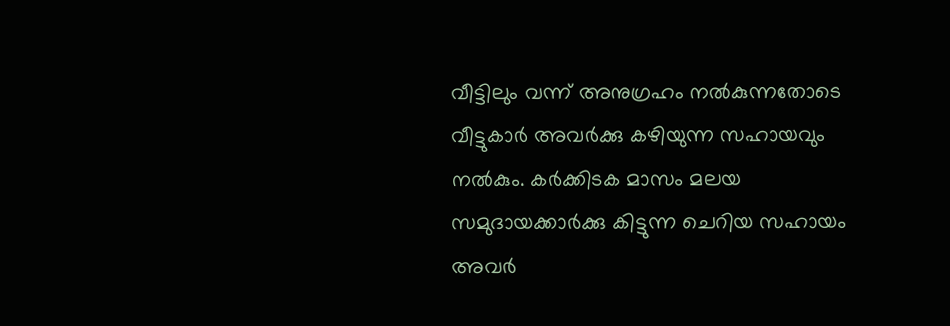വീട്ടിലും വന്ന് അനുഗ്രഹം നൽകുന്നതോടെ വീട്ടുകാർ അവർക്കു കഴിയുന്ന സഹായവും നൽകും. കർക്കിടക മാസം മലയ സമുദായക്കാർക്കു കിട്ടുന്ന ചെറിയ സഹായം അവർ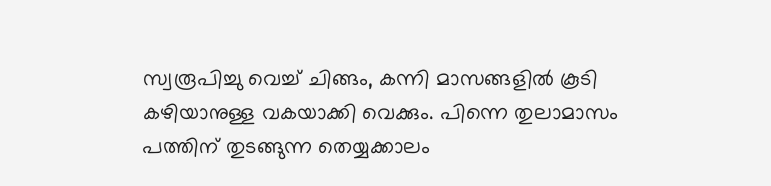സ്വരൂപിച്ചു വെച്ച് ചിങ്ങം, കന്നി മാസങ്ങളിൽ കൂടി കഴിയാനുള്ള വകയാക്കി വെക്കും. പിന്നെ തുലാമാസം പത്തിന് തുടങ്ങുന്ന തെയ്യക്കാലം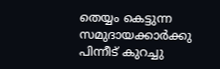തെയ്യം കെട്ടുന്ന സമുദായക്കാർക്കു പിന്നീട് കുറച്ചു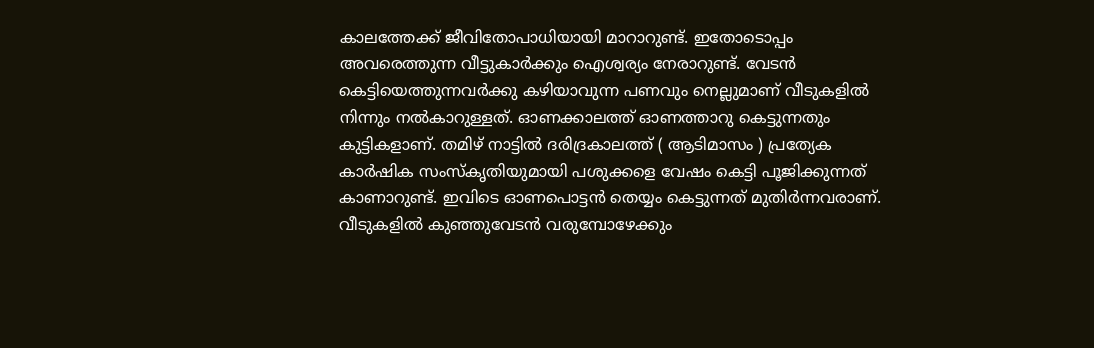കാലത്തേക്ക് ജീവിതോപാധിയായി മാറാറുണ്ട്. ഇതോടൊപ്പം അവരെത്തുന്ന വീട്ടുകാർക്കും ഐശ്വര്യം നേരാറുണ്ട്. വേടൻ കെട്ടിയെത്തുന്നവർക്കു കഴിയാവുന്ന പണവും നെല്ലുമാണ് വീടുകളിൽ നിന്നും നൽകാറുള്ളത്. ഓണക്കാലത്ത് ഓണത്താറു കെട്ടുന്നതും കുട്ടികളാണ്. തമിഴ് നാട്ടിൽ ദരിദ്രകാലത്ത് ( ആടിമാസം ) പ്രത്യേക കാർഷിക സംസ്കൃതിയുമായി പശുക്കളെ വേഷം കെട്ടി പൂജിക്കുന്നത് കാണാറുണ്ട്. ഇവിടെ ഓണപൊട്ടൻ തെയ്യം കെട്ടുന്നത് മുതിർന്നവരാണ്. വീടുകളിൽ കുഞ്ഞുവേടൻ വരുമ്പോഴേക്കും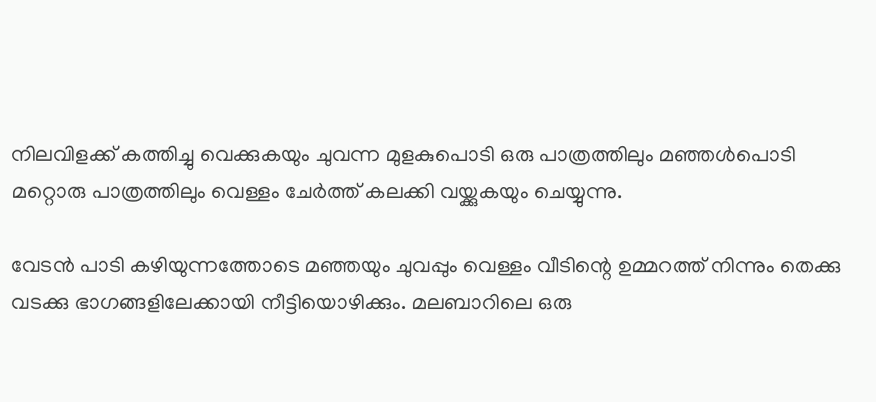നിലവിളക്ക് കത്തിച്ചു വെക്കുകയും ചുവന്ന മുളകുപൊടി ഒരു പാത്രത്തിലും മഞ്ഞൾപൊടി മറ്റൊരു പാത്രത്തിലും വെള്ളം ചേർത്ത് കലക്കി വയ്ക്കുകയും ചെയ്യുന്നു.

വേടൻ പാടി കഴിയുന്നത്തോടെ മഞ്ഞയും ചുവപ്പും വെള്ളം വീടിന്റെ ഉമ്മറത്ത് നിന്നും തെക്കു വടക്കു ഭാഗങ്ങളിലേക്കായി നീട്ടിയൊഴിക്കും. മലബാറിലെ ഒരു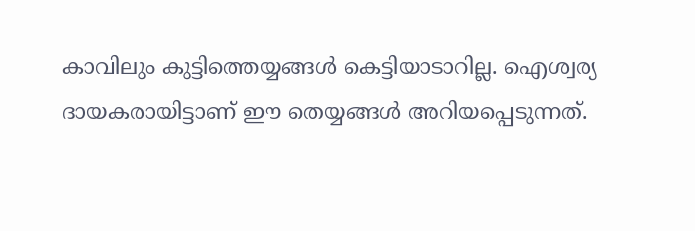കാവിലും കുട്ടിത്തെയ്യങ്ങൾ കെട്ടിയാടാറില്ല. ഐശ്വര്യ ദായകരായിട്ടാണ് ഈ തെയ്യങ്ങൾ അറിയപ്പെടുന്നത്.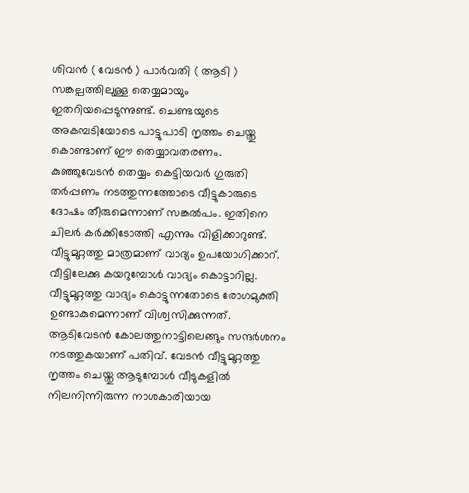ശിവൻ ( വേടൻ ) പാർവതി ( ആടി ) സങ്കല്പത്തിലുള്ള തെയ്യമായും ഇതറിയപ്പെടുന്നുണ്ട്. ചെണ്ടയുടെ അകമ്പടിയോടെ പാട്ടുപാടി നൃത്തം ചെയ്തു കൊണ്ടാണ് ഈ തെയ്യാവതരണം. കുഞ്ഞുവേടൻ തെയ്യം കെട്ടിയവർ ഗുരുതി തർപ്പണം നടത്തുന്നത്തോടെ വീട്ടുകാരുടെ ദോഷം തീരുമെന്നാണ് സങ്കൽപം. ഇതിനെ ചിലർ കർക്കിടോത്തി എന്നും വിളിക്കാറുണ്ട്. വീട്ടുമുറ്റത്തു മാത്രമാണ് വാദ്യം ഉപയോഗിക്കാറ്. വീട്ടിലേക്കു കയറുമ്പോൾ വാദ്യം കൊട്ടാറില്ല. വീട്ടുമുറ്റത്തു വാദ്യം കൊട്ടുന്നതോടെ രോഗമുക്തി ഉണ്ടാകുമെന്നാണ് വിശ്വസിക്കുന്നത്. ആടിവേടൻ കോലത്തുനാട്ടിലെങ്ങും സന്ദർശനം നടത്തുകയാണ് പതിവ്. വേടൻ വീട്ടുമുറ്റത്തു നൃത്തം ചെയ്തു ആടുമ്പോൾ വീടുകളിൽ നിലനിന്നിരുന്ന നാശകാരിയായ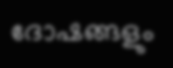ദോഷങ്ങളും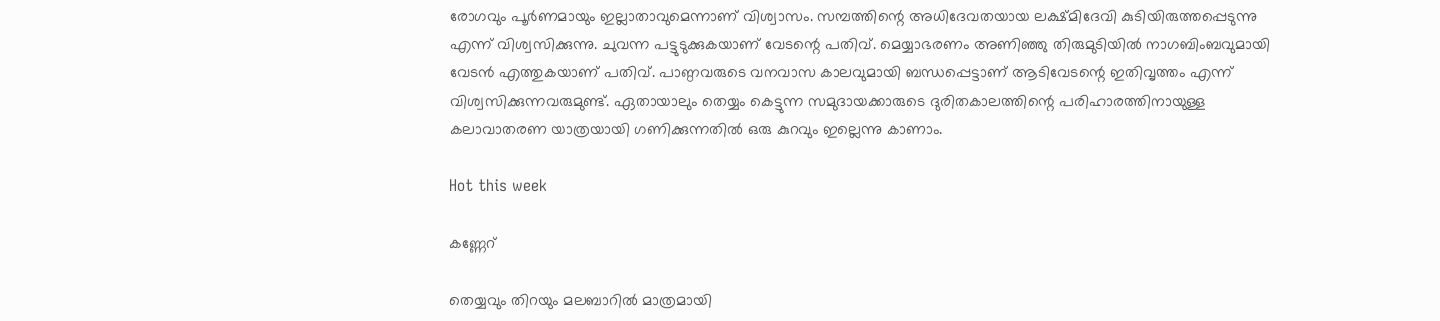രോഗവും പൂർണമായും ഇല്ലാതാവുമെന്നാണ് വിശ്വാസം. സമ്പത്തിന്റെ അധിദേവതയായ ലക്ഷ്മിദേവി കുടിയിരുത്തപ്പെടുന്നു എന്ന് വിശ്വസിക്കുന്നു. ചുവന്ന പട്ടുടുക്കുകയാണ് വേടന്റെ പതിവ്. മെയ്യാഭരണം അണിഞ്ഞു തിരുമുടിയിൽ നാഗബിംബവുമായി വേടൻ എത്തുകയാണ് പതിവ്. പാണ്ഠവരുടെ വനവാസ കാലവുമായി ബന്ധപ്പെട്ടാണ് ആടിവേടന്റെ ഇതിവൃത്തം എന്ന് വിശ്വസിക്കുന്നവരുമുണ്ട്. ഏതായാലും തെയ്യം കെട്ടുന്ന സമുദായക്കാരുടെ ദുരിതകാലത്തിന്റെ പരിഹാരത്തിനായുള്ള കലാവാതരണ യാത്രയായി ഗണിക്കുന്നതിൽ ഒരു കുറവും ഇല്ലെന്നു കാണാം.

Hot this week

കണ്ണേറ്

തെയ്യവും തിറയും മലബാറിൽ മാത്രമായി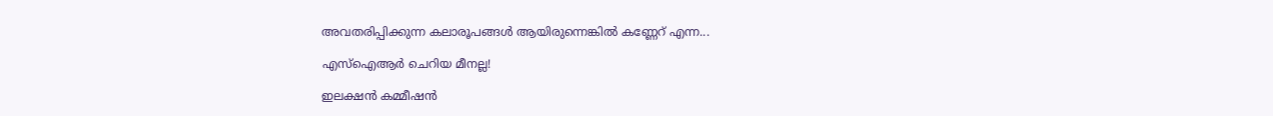അവതരിപ്പിക്കുന്ന കലാരൂപങ്ങൾ ആയിരുന്നെങ്കിൽ കണ്ണേറ് എന്ന...

എസ്ഐആർ ചെറിയ മീനല്ല!

ഇലക്ഷൻ കമ്മീഷൻ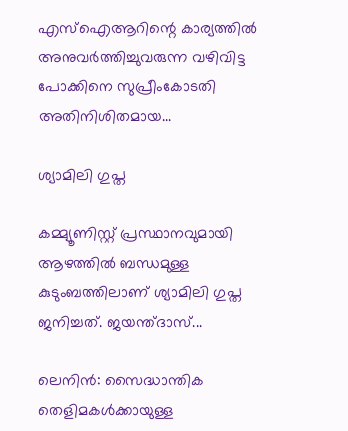എസ്ഐആറിന്റെ കാര്യത്തിൽ അനുവർത്തിച്ചുവരുന്ന വഴിവിട്ട പോക്കിനെ സുപ്രീംകോടതി അതിനിശിതമായ...

ശ്യാമിലി ഗുപ്ത

കമ്മ്യൂണിസ്റ്റ് പ്രസ്ഥാനവുമായി ആഴത്തിൽ ബന്ധമുള്ള കുടുംബത്തിലാണ് ശ്യാമിലി ഗുപ്ത ജനിച്ചത്. ജയന്ത്‌ദാസ്...

ലെനിൻ: സൈദ്ധാന്തിക തെളിമകൾക്കായുള്ള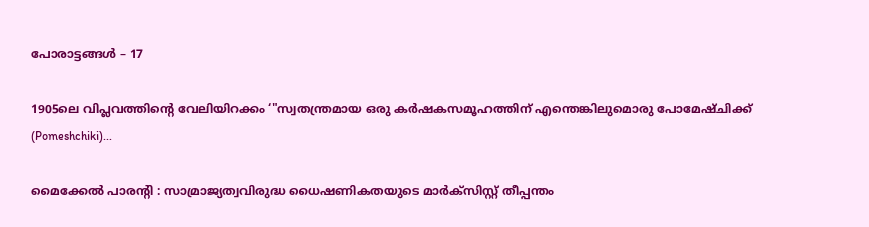പോരാട്ടങ്ങൾ – 17

1905ലെ വിപ്ലവത്തിന്റെ വേലിയിറക്കം ‘"സ്വതന്ത്രമായ ഒരു കർഷകസമൂഹത്തിന്‌ എന്തെങ്കിലുമൊരു പോമേഷ്ചിക്ക് (Pomeshchiki)...

മൈക്കേൽ പാരൻ്റി : സാമ്രാജ്യത്വവിരുദ്ധ ധൈഷണികതയുടെ മാർക്സിസ്റ്റ് തീപ്പന്തം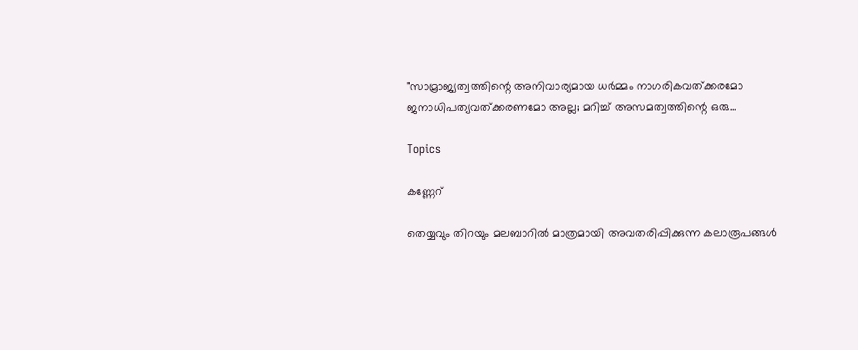"സാമ്രാജ്യത്വത്തിന്റെ അനിവാര്യമായ ധർമ്മം നാഗരികവത്ക്കരമോ ജനാധിപത്യവത്ക്കരണമോ അല്ല; മറിച്ച് അസമത്വത്തിന്റെ ഒരു...

Topics

കണ്ണേറ്

തെയ്യവും തിറയും മലബാറിൽ മാത്രമായി അവതരിപ്പിക്കുന്ന കലാരൂപങ്ങൾ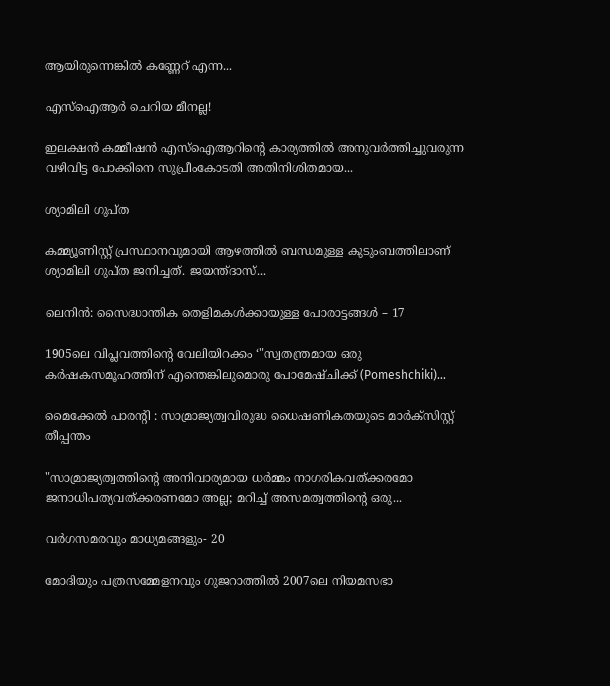ആയിരുന്നെങ്കിൽ കണ്ണേറ് എന്ന...

എസ്ഐആർ ചെറിയ മീനല്ല!

ഇലക്ഷൻ കമ്മീഷൻ എസ്ഐആറിന്റെ കാര്യത്തിൽ അനുവർത്തിച്ചുവരുന്ന വഴിവിട്ട പോക്കിനെ സുപ്രീംകോടതി അതിനിശിതമായ...

ശ്യാമിലി ഗുപ്ത

കമ്മ്യൂണിസ്റ്റ് പ്രസ്ഥാനവുമായി ആഴത്തിൽ ബന്ധമുള്ള കുടുംബത്തിലാണ് ശ്യാമിലി ഗുപ്ത ജനിച്ചത്. ജയന്ത്‌ദാസ്...

ലെനിൻ: സൈദ്ധാന്തിക തെളിമകൾക്കായുള്ള പോരാട്ടങ്ങൾ – 17

1905ലെ വിപ്ലവത്തിന്റെ വേലിയിറക്കം ‘"സ്വതന്ത്രമായ ഒരു കർഷകസമൂഹത്തിന്‌ എന്തെങ്കിലുമൊരു പോമേഷ്ചിക്ക് (Pomeshchiki)...

മൈക്കേൽ പാരൻ്റി : സാമ്രാജ്യത്വവിരുദ്ധ ധൈഷണികതയുടെ മാർക്സിസ്റ്റ് തീപ്പന്തം

"സാമ്രാജ്യത്വത്തിന്റെ അനിവാര്യമായ ധർമ്മം നാഗരികവത്ക്കരമോ ജനാധിപത്യവത്ക്കരണമോ അല്ല; മറിച്ച് അസമത്വത്തിന്റെ ഒരു...

വർഗസമരവും മാധ്യമങ്ങളും‐ 20

മോദിയും പത്രസമ്മേളനവും ഗുജറാത്തിൽ 2007ലെ നിയമസഭാ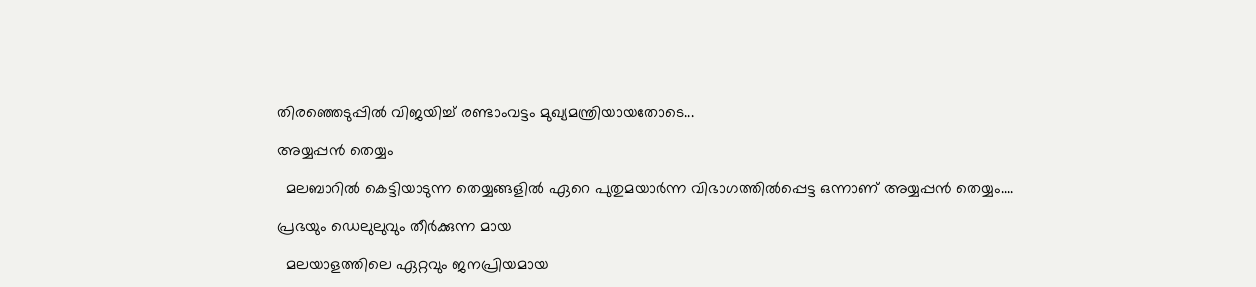തിരഞ്ഞെടുപ്പിൽ വിജയിച്ച് രണ്ടാംവട്ടം മുഖ്യമന്ത്രിയായതോടെ...

അയ്യപ്പൻ തെയ്യം

  മലബാറിൽ കെട്ടിയാടുന്ന തെയ്യങ്ങളിൽ ഏറെ പുതുമയാർന്ന വിഭാഗത്തിൽപ്പെട്ട ഒന്നാണ് അയ്യപ്പൻ തെയ്യം....

പ്രഭയും ഡെലുലുവും തീർക്കുന്ന മായ

  മലയാളത്തിലെ ഏറ്റവും ജനപ്രിയമായ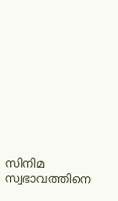സിനിമ സ്വഭാവത്തിനെ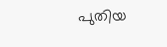പുതിയ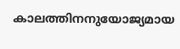കാലത്തിനനുയോജ്യമായ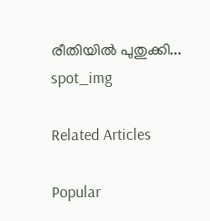രീതിയിൽ പുതുക്കി...
spot_img

Related Articles

Popular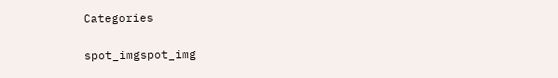Categories

spot_imgspot_img